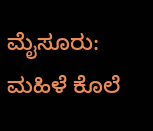ಮೈಸೂರು: ಮಹಿಳೆ ಕೊಲೆ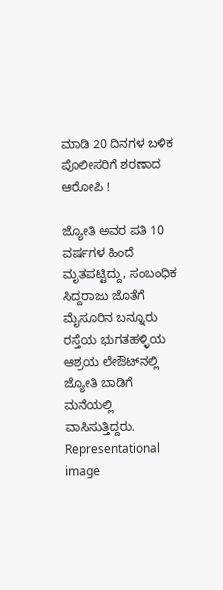ಮಾಡಿ 20 ದಿನಗಳ ಬಳಿಕ ಪೊಲೀಸರಿಗೆ ಶರಣಾದ ಆರೋಪಿ !

ಜ್ಯೋತಿ ಅವರ ಪತಿ 10 ವರ್ಷಗಳ ಹಿಂದೆ ಮೃತಪಟ್ಟಿದ್ದು, ಸಂಬಂಧಿಕ ಸಿದ್ದರಾಜು ಜೊತೆಗೆ ಮೈಸೂರಿನ ಬನ್ನೂರು ರಸ್ತೆಯ ಭುಗತಹಳ್ಳಿಯ ಆಶ್ರಯ ಲೇಔಟ್‌ನಲ್ಲಿ ಜ್ಯೋತಿ ಬಾಡಿಗೆ ಮನೆಯಲ್ಲಿ ವಾಸಿಸುತ್ತಿದ್ದರು.
Representational image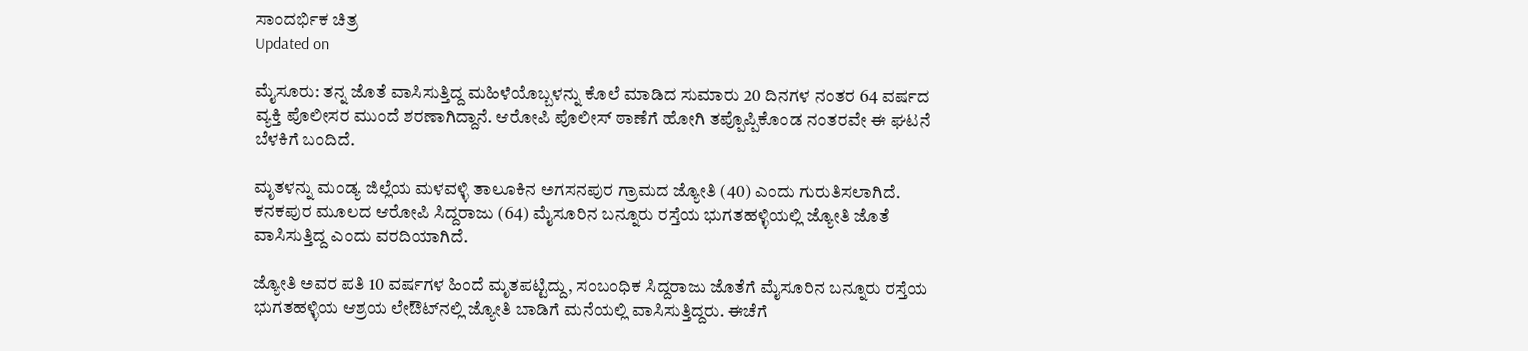ಸಾಂದರ್ಭಿಕ ಚಿತ್ರ
Updated on

ಮೈಸೂರು: ತನ್ನ ಜೊತೆ ವಾಸಿಸುತ್ತಿದ್ದ ಮಹಿಳೆಯೊಬ್ಬಳನ್ನು ಕೊಲೆ ಮಾಡಿದ ಸುಮಾರು 20 ದಿನಗಳ ನಂತರ 64 ವರ್ಷದ ವ್ಯಕ್ತಿ ಪೊಲೀಸರ ಮುಂದೆ ಶರಣಾಗಿದ್ದಾನೆ. ಆರೋಪಿ ಪೊಲೀಸ್ ಠಾಣೆಗೆ ಹೋಗಿ ತಪ್ಪೊಪ್ಪಿಕೊಂಡ ನಂತರವೇ ಈ ಘಟನೆ ಬೆಳಕಿಗೆ ಬಂದಿದೆ.

ಮೃತಳನ್ನು ಮಂಡ್ಯ ಜಿಲ್ಲೆಯ ಮಳವಳ್ಳಿ ತಾಲೂಕಿನ ಅಗಸನಪುರ ಗ್ರಾಮದ ಜ್ಯೋತಿ (40) ಎಂದು ಗುರುತಿಸಲಾಗಿದೆ. ಕನಕಪುರ ಮೂಲದ ಆರೋಪಿ ಸಿದ್ದರಾಜು (64) ಮೈಸೂರಿನ ಬನ್ನೂರು ರಸ್ತೆಯ ಭುಗತಹಳ್ಳಿಯಲ್ಲಿ ಜ್ಯೋತಿ ಜೊತೆ ವಾಸಿಸುತ್ತಿದ್ದ ಎಂದು ವರದಿಯಾಗಿದೆ.

ಜ್ಯೋತಿ ಅವರ ಪತಿ 10 ವರ್ಷಗಳ ಹಿಂದೆ ಮೃತಪಟ್ಟಿದ್ದು, ಸಂಬಂಧಿಕ ಸಿದ್ದರಾಜು ಜೊತೆಗೆ ಮೈಸೂರಿನ ಬನ್ನೂರು ರಸ್ತೆಯ ಭುಗತಹಳ್ಳಿಯ ಆಶ್ರಯ ಲೇಔಟ್‌ನಲ್ಲಿ ಜ್ಯೋತಿ ಬಾಡಿಗೆ ಮನೆಯಲ್ಲಿ ವಾಸಿಸುತ್ತಿದ್ದರು. ಈಚೆಗೆ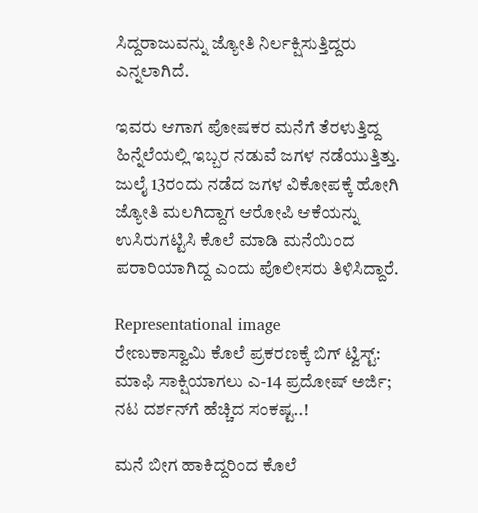ಸಿದ್ದರಾಜುವನ್ನು ಜ್ಯೋತಿ ನಿರ್ಲಕ್ಷಿಸುತ್ತಿದ್ದರು ಎನ್ನಲಾಗಿದೆ.

ಇವರು ಆಗಾಗ ಪೋಷಕರ ಮನೆಗೆ ತೆರಳುತ್ತಿದ್ದ ಹಿನ್ನೆಲೆಯಲ್ಲಿ ಇಬ್ಬರ ನಡುವೆ ಜಗಳ ನಡೆಯುತ್ತಿತ್ತು. ಜುಲೈ 13ರಂದು ನಡೆದ ಜಗಳ ವಿಕೋಪಕ್ಕೆ ಹೋಗಿ ಜ್ಯೋತಿ ಮಲಗಿದ್ದಾಗ ಆರೋಪಿ ಆಕೆಯನ್ನು ಉಸಿರುಗಟ್ಟಿಸಿ ಕೊಲೆ ಮಾಡಿ ಮನೆಯಿಂದ ಪರಾರಿಯಾಗಿದ್ದ ಎಂದು ಪೊಲೀಸರು ತಿಳಿಸಿದ್ದಾರೆ.

Representational image
ರೇಣುಕಾಸ್ವಾಮಿ ಕೊಲೆ ಪ್ರಕರಣಕ್ಕೆ ಬಿಗ್ ಟ್ವಿಸ್ಟ್: ಮಾಫಿ ಸಾಕ್ಷಿಯಾಗಲು ಎ-14 ಪ್ರದೋಷ್ ಅರ್ಜಿ; ನಟ ದರ್ಶನ್‌ಗೆ ಹೆಚ್ಚಿದ ಸಂಕಷ್ಟ..!

ಮನೆ ಬೀಗ ಹಾಕಿದ್ದರಿಂದ ಕೊಲೆ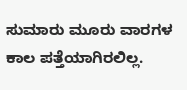ಸುಮಾರು ಮೂರು ವಾರಗಳ ಕಾಲ ಪತ್ತೆಯಾಗಿರಲಿಲ್ಲ.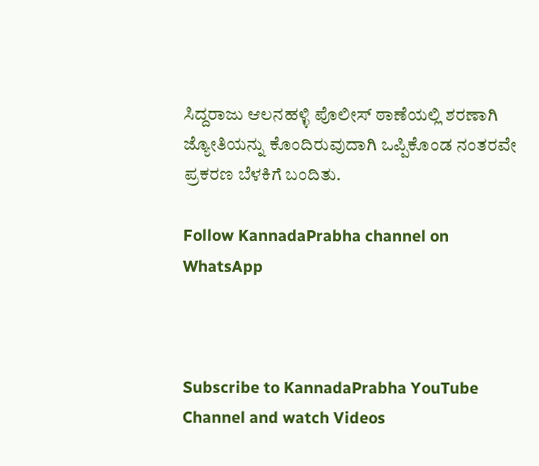ಸಿದ್ದರಾಜು ಆಲನಹಳ್ಳಿ ಪೊಲೀಸ್ ಠಾಣೆಯಲ್ಲಿ ಶರಣಾಗಿ ಜ್ಯೋತಿಯನ್ನು ಕೊಂದಿರುವುದಾಗಿ ಒಪ್ಪಿಕೊಂಡ ನಂತರವೇ ಪ್ರಕರಣ ಬೆಳಕಿಗೆ ಬಂದಿತು.

Follow KannadaPrabha channel on WhatsApp



Subscribe to KannadaPrabha YouTube Channel and watch Videos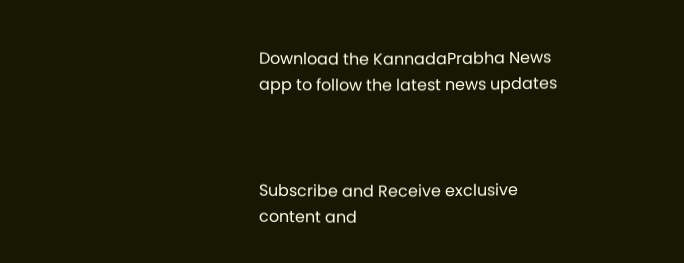Download the KannadaPrabha News app to follow the latest news updates



Subscribe and Receive exclusive content and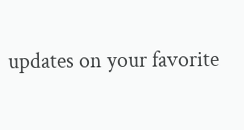updates on your favorite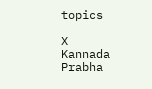topics

X
Kannada Prabha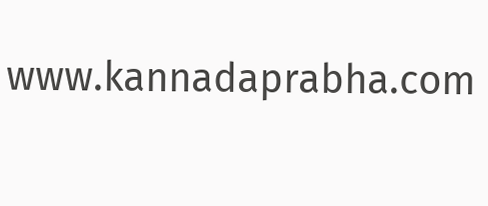www.kannadaprabha.com